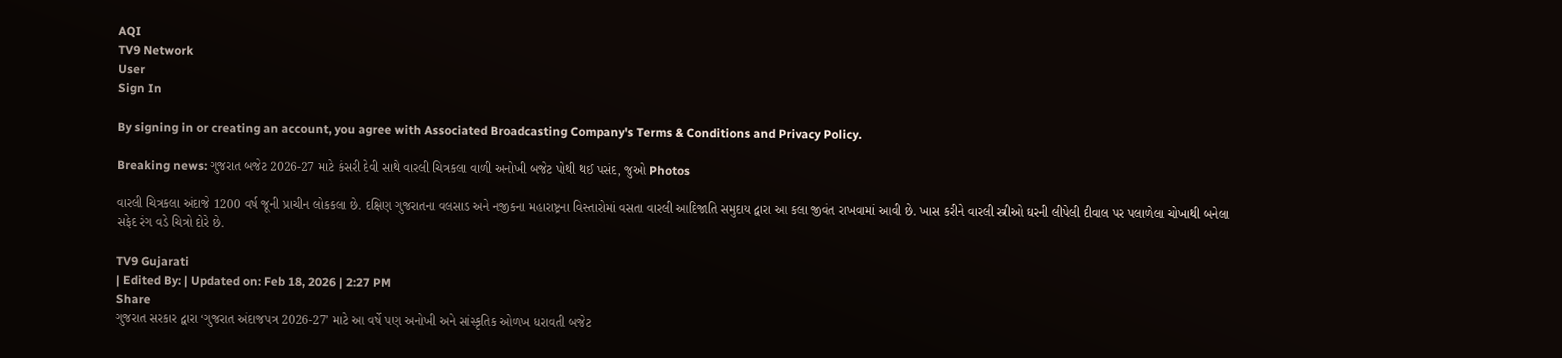AQI
TV9 Network
User
Sign In

By signing in or creating an account, you agree with Associated Broadcasting Company's Terms & Conditions and Privacy Policy.

Breaking news: ગુજરાત બજેટ 2026-27 માટે કંસરી દેવી સાથે વારલી ચિત્રકલા વાળી અનોખી બજેટ પોથી થઈ પસંદ, જુઓ Photos

વારલી ચિત્રકલા અંદાજે 1200 વર્ષ જૂની પ્રાચીન લોકકલા છે. દક્ષિણ ગુજરાતના વલસાડ અને નજીકના મહારાષ્ટ્રના વિસ્તારોમાં વસતા વારલી આદિજાતિ સમુદાય દ્વારા આ કલા જીવંત રાખવામાં આવી છે. ખાસ કરીને વારલી સ્ત્રીઓ ઘરની લીપેલી દીવાલ પર પલાળેલા ચોખાથી બનેલા સફેદ રંગ વડે ચિત્રો દોરે છે.

TV9 Gujarati
| Edited By: | Updated on: Feb 18, 2026 | 2:27 PM
Share
ગુજરાત સરકાર દ્વારા ‘ગુજરાત અંદાજપત્ર 2026-27’ માટે આ વર્ષે પણ અનોખી અને સાંસ્કૃતિક ઓળખ ધરાવતી બજેટ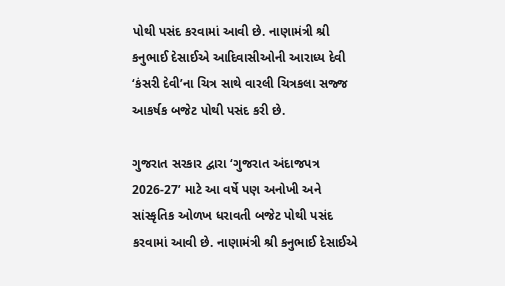પોથી પસંદ કરવામાં આવી છે. નાણામંત્રી શ્રી કનુભાઈ દેસાઈએ આદિવાસીઓની આરાધ્ય દેવી ‘કંસરી દેવી’ના ચિત્ર સાથે વારલી ચિત્રકલા સજ્જ આકર્ષક બજેટ પોથી પસંદ કરી છે.

ગુજરાત સરકાર દ્વારા ‘ગુજરાત અંદાજપત્ર 2026-27’ માટે આ વર્ષે પણ અનોખી અને સાંસ્કૃતિક ઓળખ ધરાવતી બજેટ પોથી પસંદ કરવામાં આવી છે. નાણામંત્રી શ્રી કનુભાઈ દેસાઈએ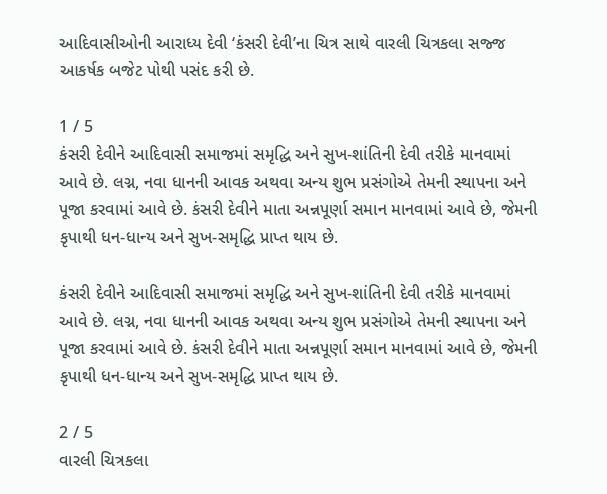આદિવાસીઓની આરાધ્ય દેવી ‘કંસરી દેવી’ના ચિત્ર સાથે વારલી ચિત્રકલા સજ્જ આકર્ષક બજેટ પોથી પસંદ કરી છે.

1 / 5
કંસરી દેવીને આદિવાસી સમાજમાં સમૃદ્ધિ અને સુખ-શાંતિની દેવી તરીકે માનવામાં આવે છે. લગ્ન, નવા ધાનની આવક અથવા અન્ય શુભ પ્રસંગોએ તેમની સ્થાપના અને પૂજા કરવામાં આવે છે. કંસરી દેવીને માતા અન્નપૂર્ણા સમાન માનવામાં આવે છે, જેમની કૃપાથી ધન-ધાન્ય અને સુખ-સમૃદ્ધિ પ્રાપ્ત થાય છે.

કંસરી દેવીને આદિવાસી સમાજમાં સમૃદ્ધિ અને સુખ-શાંતિની દેવી તરીકે માનવામાં આવે છે. લગ્ન, નવા ધાનની આવક અથવા અન્ય શુભ પ્રસંગોએ તેમની સ્થાપના અને પૂજા કરવામાં આવે છે. કંસરી દેવીને માતા અન્નપૂર્ણા સમાન માનવામાં આવે છે, જેમની કૃપાથી ધન-ધાન્ય અને સુખ-સમૃદ્ધિ પ્રાપ્ત થાય છે.

2 / 5
વારલી ચિત્રકલા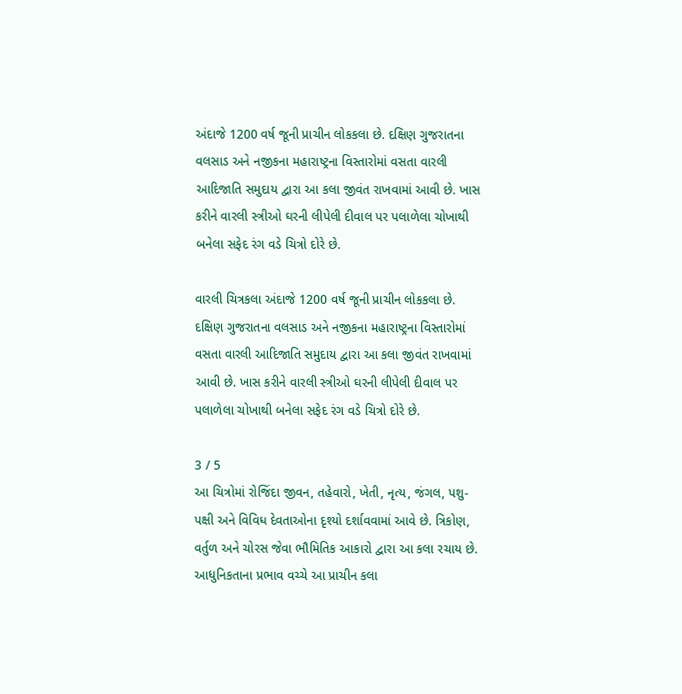અંદાજે 1200 વર્ષ જૂની પ્રાચીન લોકકલા છે. દક્ષિણ ગુજરાતના વલસાડ અને નજીકના મહારાષ્ટ્રના વિસ્તારોમાં વસતા વારલી આદિજાતિ સમુદાય દ્વારા આ કલા જીવંત રાખવામાં આવી છે. ખાસ કરીને વારલી સ્ત્રીઓ ઘરની લીપેલી દીવાલ પર પલાળેલા ચોખાથી બનેલા સફેદ રંગ વડે ચિત્રો દોરે છે.

વારલી ચિત્રકલા અંદાજે 1200 વર્ષ જૂની પ્રાચીન લોકકલા છે. દક્ષિણ ગુજરાતના વલસાડ અને નજીકના મહારાષ્ટ્રના વિસ્તારોમાં વસતા વારલી આદિજાતિ સમુદાય દ્વારા આ કલા જીવંત રાખવામાં આવી છે. ખાસ કરીને વારલી સ્ત્રીઓ ઘરની લીપેલી દીવાલ પર પલાળેલા ચોખાથી બનેલા સફેદ રંગ વડે ચિત્રો દોરે છે.

3 / 5
આ ચિત્રોમાં રોજિંદા જીવન, તહેવારો, ખેતી, નૃત્ય, જંગલ, પશુ-પક્ષી અને વિવિધ દેવતાઓના દૃશ્યો દર્શાવવામાં આવે છે. ત્રિકોણ, વર્તુળ અને ચોરસ જેવા ભૌમિતિક આકારો દ્વારા આ કલા રચાય છે. આધુનિકતાના પ્રભાવ વચ્ચે આ પ્રાચીન કલા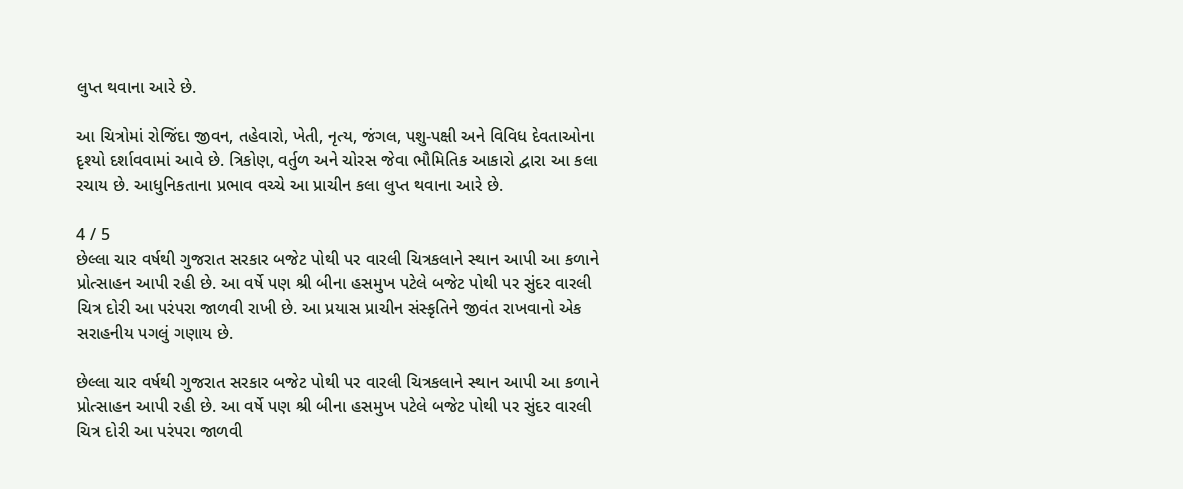લુપ્ત થવાના આરે છે.

આ ચિત્રોમાં રોજિંદા જીવન, તહેવારો, ખેતી, નૃત્ય, જંગલ, પશુ-પક્ષી અને વિવિધ દેવતાઓના દૃશ્યો દર્શાવવામાં આવે છે. ત્રિકોણ, વર્તુળ અને ચોરસ જેવા ભૌમિતિક આકારો દ્વારા આ કલા રચાય છે. આધુનિકતાના પ્રભાવ વચ્ચે આ પ્રાચીન કલા લુપ્ત થવાના આરે છે.

4 / 5
છેલ્લા ચાર વર્ષથી ગુજરાત સરકાર બજેટ પોથી પર વારલી ચિત્રકલાને સ્થાન આપી આ કળાને પ્રોત્સાહન આપી રહી છે. આ વર્ષે પણ શ્રી બીના હસમુખ પટેલે બજેટ પોથી પર સુંદર વારલી ચિત્ર દોરી આ પરંપરા જાળવી રાખી છે. આ પ્રયાસ પ્રાચીન સંસ્કૃતિને જીવંત રાખવાનો એક સરાહનીય પગલું ગણાય છે.

છેલ્લા ચાર વર્ષથી ગુજરાત સરકાર બજેટ પોથી પર વારલી ચિત્રકલાને સ્થાન આપી આ કળાને પ્રોત્સાહન આપી રહી છે. આ વર્ષે પણ શ્રી બીના હસમુખ પટેલે બજેટ પોથી પર સુંદર વારલી ચિત્ર દોરી આ પરંપરા જાળવી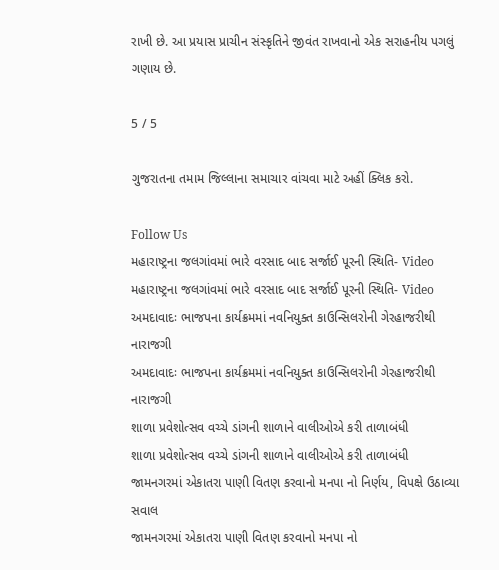રાખી છે. આ પ્રયાસ પ્રાચીન સંસ્કૃતિને જીવંત રાખવાનો એક સરાહનીય પગલું ગણાય છે.

5 / 5

ગુજરાતના તમામ જિલ્લાના સમાચાર વાંચવા માટે અહીં ક્લિક કરો.

Follow Us
મહારાષ્ટ્રના જલગાંવમાં ભારે વરસાદ બાદ સર્જાઈ પૂરની સ્થિતિ- Video
મહારાષ્ટ્રના જલગાંવમાં ભારે વરસાદ બાદ સર્જાઈ પૂરની સ્થિતિ- Video
અમદાવાદઃ ભાજપના કાર્યક્રમમાં નવનિયુક્ત કાઉન્સિલરોની ગેરહાજરીથી નારાજગી
અમદાવાદઃ ભાજપના કાર્યક્રમમાં નવનિયુક્ત કાઉન્સિલરોની ગેરહાજરીથી નારાજગી
શાળા પ્રવેશોત્સવ વચ્ચે ડાંગની શાળાને વાલીઓએ કરી તાળાબંધી
શાળા પ્રવેશોત્સવ વચ્ચે ડાંગની શાળાને વાલીઓએ કરી તાળાબંધી
જામનગરમાં એકાતરા પાણી વિતણ કરવાનો મનપા નો નિર્ણય, વિપક્ષે ઉઠાવ્યા સવાલ
જામનગરમાં એકાતરા પાણી વિતણ કરવાનો મનપા નો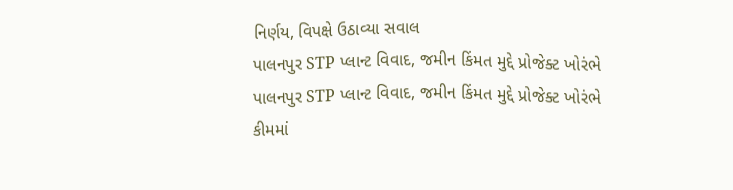નિર્ણય, વિપક્ષે ઉઠાવ્યા સવાલ
પાલનપુર STP પ્લાન્ટ વિવાદ, જમીન કિંમત મુદ્દે પ્રોજેક્ટ ખોરંભે
પાલનપુર STP પ્લાન્ટ વિવાદ, જમીન કિંમત મુદ્દે પ્રોજેક્ટ ખોરંભે
કીમમાં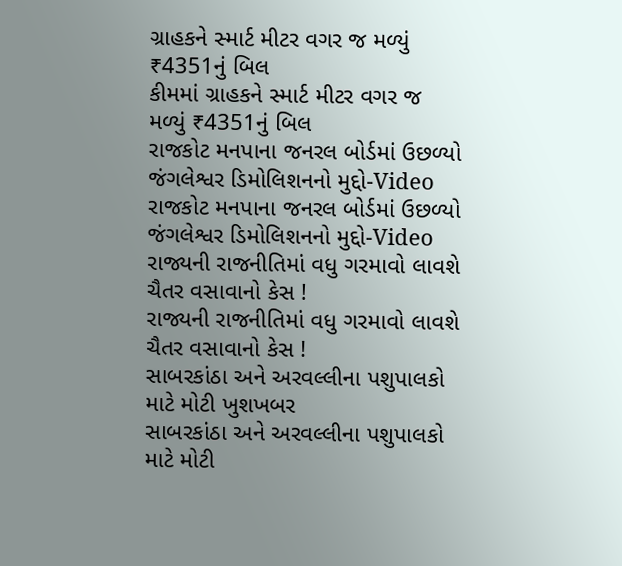ગ્રાહકને સ્માર્ટ મીટર વગર જ મળ્યું ₹4351નું બિલ
કીમમાં ગ્રાહકને સ્માર્ટ મીટર વગર જ મળ્યું ₹4351નું બિલ
રાજકોટ મનપાના જનરલ બોર્ડમાં ઉછળ્યો જંગલેશ્વર ડિમોલિશનનો મુદ્દો-Video
રાજકોટ મનપાના જનરલ બોર્ડમાં ઉછળ્યો જંગલેશ્વર ડિમોલિશનનો મુદ્દો-Video
રાજ્યની રાજનીતિમાં વધુ ગરમાવો લાવશે ચૈતર વસાવાનો કેસ !
રાજ્યની રાજનીતિમાં વધુ ગરમાવો લાવશે ચૈતર વસાવાનો કેસ !
સાબરકાંઠા અને અરવલ્લીના પશુપાલકો માટે મોટી ખુશખબર
સાબરકાંઠા અને અરવલ્લીના પશુપાલકો માટે મોટી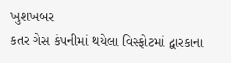ખુશખબર
કતર ગેસ કંપનીમાં થયેલા વિસ્ફોટમાં દ્વારકાના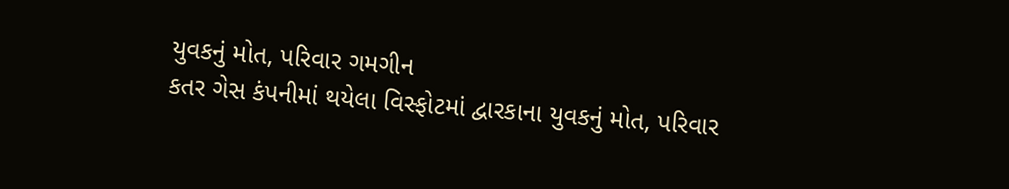યુવકનું મોત, પરિવાર ગમગીન
કતર ગેસ કંપનીમાં થયેલા વિસ્ફોટમાં દ્વારકાના યુવકનું મોત, પરિવાર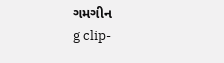ગમગીન
g clip-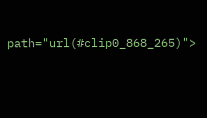path="url(#clip0_868_265)">